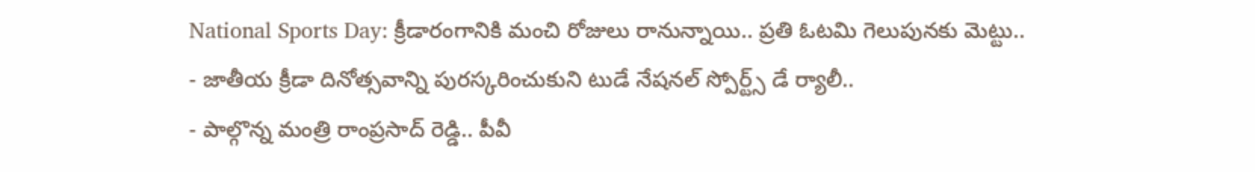National Sports Day: క్రీడారంగానికి మంచి రోజులు రానున్నాయి.. ప్రతి ఓటమి గెలుపునకు మెట్టు..
- జాతీయ క్రీడా దినోత్సవాన్ని పురస్కరించుకుని టుడే నేషనల్ స్పోర్ట్స్ డే ర్యాలీ..
- పాల్గొన్న మంత్రి రాంప్రసాద్ రెడ్డి.. పీవీ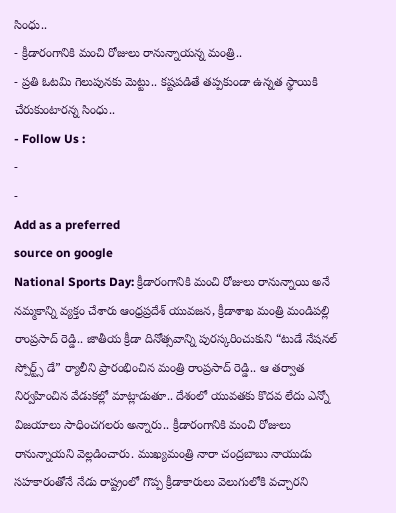సింధు..
- క్రీడారంగానికి మంచి రోజులు రానున్నాయన్న మంత్రి..
- ప్రతి ఓటమి గెలుపునకు మెట్టు.. కష్టపడితే తప్పకుండా ఉన్నత స్థాయికి చేరుకుంటారన్న సింధు..
- Follow Us :
-
-
Add as a preferred
source on google
National Sports Day: క్రీడారంగానికి మంచి రోజులు రానున్నాయి అనే నమ్మకాన్ని వ్యక్తం చేశారు ఆంధ్రప్రదేశ్ యువజన, క్రీడాశాఖ మంత్రి మండిపల్లి రాంప్రసాద్ రెడ్డి.. జాతీయ క్రీడా దినోత్సవాన్ని పురస్కరించుకుని “టుడే నేషనల్ స్పోర్ట్స్ డే” ర్యాలీని ప్రారంభించిన మంత్రి రాంప్రసాద్ రెడ్డి.. ఆ తర్వాత నిర్వహించిన వేడుకల్లో మాట్లాడుతూ.. దేశంలో యువతకు కొదవ లేదు ఎన్నో విజయాలు సాధించగలరు అన్నారు.. క్రీడారంగానికి మంచి రోజులు రానున్నాయని వెల్లడించారు. ముఖ్యమంత్రి నారా చంద్రబాబు నాయుడు సహకారంతోనే నేడు రాష్ట్రంలో గొప్ప క్రీడాకారులు వెలుగులోకి వచ్చారని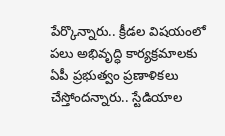పేర్కొన్నారు.. క్రీడల విషయంలో పలు అభివృద్ధి కార్యక్రమాలకు ఏపీ ప్రభుత్వం ప్రణాళికలు చేస్తోందన్నారు.. స్టేడియాల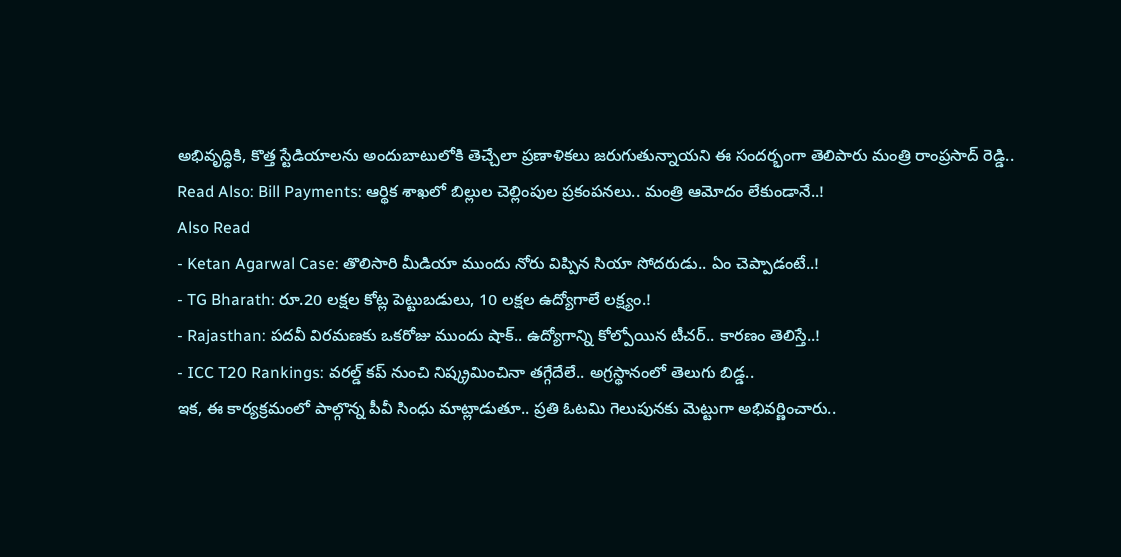అభివృద్ధికి, కొత్త స్టేడియాలను అందుబాటులోకి తెచ్చేలా ప్రణాళికలు జరుగుతున్నాయని ఈ సందర్భంగా తెలిపారు మంత్రి రాంప్రసాద్ రెడ్డి..
Read Also: Bill Payments: ఆర్థిక శాఖలో బిల్లుల చెల్లింపుల ప్రకంపనలు.. మంత్రి ఆమోదం లేకుండానే..!
Also Read
- Ketan Agarwal Case: తొలిసారి మీడియా ముందు నోరు విప్పిన సియా సోదరుడు.. ఏం చెప్పాడంటే..!
- TG Bharath: రూ.20 లక్షల కోట్ల పెట్టుబడులు, 10 లక్షల ఉద్యోగాలే లక్ష్యం.!
- Rajasthan: పదవీ విరమణకు ఒకరోజు ముందు షాక్.. ఉద్యోగాన్ని కోల్పోయిన టీచర్.. కారణం తెలిస్తే..!
- ICC T20 Rankings: వరల్డ్ కప్ నుంచి నిష్క్రమించినా తగ్గేదేలే.. అగ్రస్థానంలో తెలుగు బిడ్డ..
ఇక, ఈ కార్యక్రమంలో పాల్గొన్న పీవీ సింధు మాట్లాడుతూ.. ప్రతి ఓటమి గెలుపునకు మెట్టుగా అభివర్ణించారు..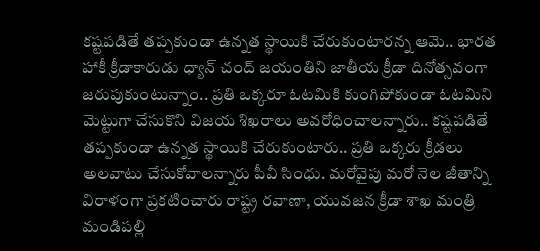కష్టపడితే తప్పకుండా ఉన్నత స్థాయికి చేరుకుంటారన్న ఆమె.. భారత హాకీ క్రీడాకారుడు ధ్యాన్ చంద్ జయంతిని జాతీయ క్రీడా దినోత్సవంగా జరుపుకుంటున్నాం.. ప్రతి ఒక్కరూ ఓటమికి కుంగిపోకుండా ఓటమిని మెట్టుగా చేసుకొని విజయ శిఖరాలు అవరోధించాలన్నారు.. కష్టపడితే తప్పకుండా ఉన్నత స్థాయికి చేరుకుంటారు.. ప్రతి ఒక్కరు క్రీడలు అలవాటు చేసుకోవాలన్నారు పీవీ సింధు. మరోవైపు మరో నెల జీతాన్ని విరాళంగా ప్రకటించారు రాష్ట్ర రవాణా, యువజన క్రీడా శాఖ మంత్రి మండిపల్లి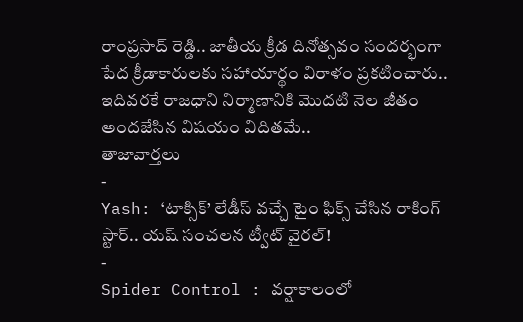రాంప్రసాద్ రెడ్డి.. జాతీయ క్రీడ దినోత్సవం సందర్భంగా పేద క్రీడాకారులకు సహాయార్థం విరాళం ప్రకటించారు.. ఇదివరకే రాజధాని నిర్మాణానికి మొదటి నెల జీతం అందజేసిన విషయం విదితమే..
తాజావార్తలు
-
Yash: ‘టాక్సిక్’ లేడీస్ వచ్చే టైం ఫిక్స్ చేసిన రాకింగ్ స్టార్.. యష్ సంచలన ట్వీట్ వైరల్!
-
Spider Control : వర్షాకాలంలో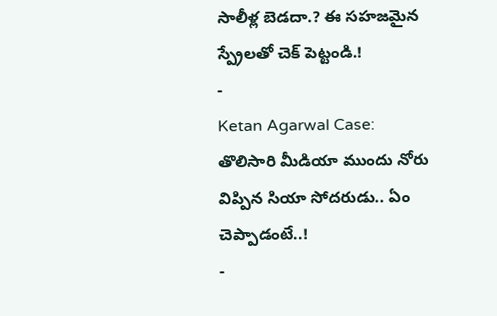సాలీళ్ల బెడదా.? ఈ సహజమైన స్ప్రేలతో చెక్ పెట్టండి.!
-
Ketan Agarwal Case: తొలిసారి మీడియా ముందు నోరు విప్పిన సియా సోదరుడు.. ఏం చెప్పాడంటే..!
-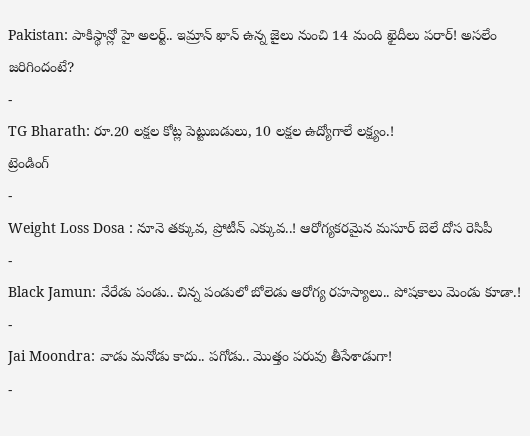Pakistan: పాకిస్థాన్లో హై అలర్ట్.. ఇమ్రాన్ ఖాన్ ఉన్న జైలు నుంచి 14 మంది ఖైదీలు పరార్! అసలేం జరిగిందంటే?
-
TG Bharath: రూ.20 లక్షల కోట్ల పెట్టుబడులు, 10 లక్షల ఉద్యోగాలే లక్ష్యం.!
ట్రెండింగ్
-
Weight Loss Dosa : నూనె తక్కువ, ప్రోటీన్ ఎక్కువ..! ఆరోగ్యకరమైన మసూర్ బెలే దోస రెసిపీ
-
Black Jamun: నేరేడు పండు.. చిన్న పండులో బోలెడు ఆరోగ్య రహస్యాలు.. పోషకాలు మెండు కూడా.!
-
Jai Moondra: వాడు మనోడు కాదు.. పగోడు.. మొత్తం పరువు తీసేశాడుగా!
-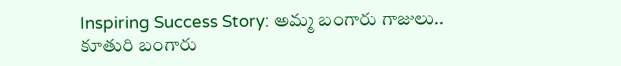Inspiring Success Story: అమ్మ బంగారు గాజులు.. కూతురి బంగారు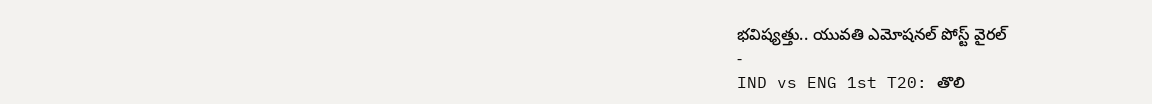భవిష్యత్తు.. యువతి ఎమోషనల్ పోస్ట్ వైరల్
-
IND vs ENG 1st T20: తొలి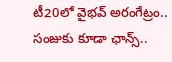టీ20లో వైభవ్ అరంగేట్రం.. సంజుకు కూడా ఛాన్స్..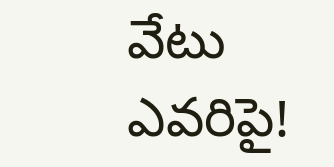వేటు ఎవరిపై!